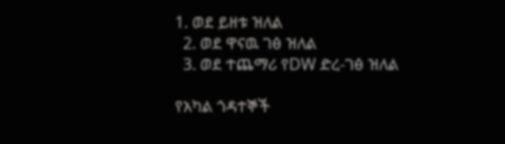1. ወደ ይዘቱ ዝለል
  2. ወደ ዋናዉ ገፅ ዝለል
  3. ወደ ተጨማሪ የDW ድረ-ገፅ ዝለል

የአካል ጎዳተኞች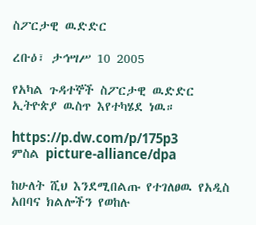ስፖርታዊ ዉድድር

ረቡዕ፣ ታኅሣሥ 10 2005

የአካል ጉዳተኞች ስፖርታዊ ዉድድር ኢትዮጵያ ዉስጥ እየተካሄደ ነዉ።

https://p.dw.com/p/175p3
ምስል picture-alliance/dpa

ከሁለት ሺህ እንደሚበልጡ የተገለፀዉ የአዲስ አበባና ክልሎችን የወከሉ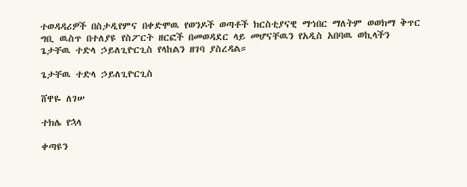ተወዳዳሪዎች በስታዲየምና በቀድሞዉ የወንዶች ወጣቶች ክርስቲያናዊ ማኅበር ማለትም ወወክማ ቅጥር ግቢ ዉስጥ በተለያዩ የስፖርት ዘርፎች በመወዳደር ላይ መሆናቸዉን የአዲስ አበባዉ ወኪላችን ጌታቸዉ ተድላ ኃይለጊዮርጊስ የላከልን ዘገባ ያስረዳል።

ጌታቸዉ ተድላ ኃይለጊዮርጊስ

ሸዋዬ ለገሠ

ተክሌ የኋላ

ቀጣዩን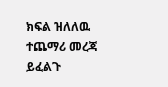ክፍል ዝለለዉ ተጨማሪ መረጃ ይፈልጉ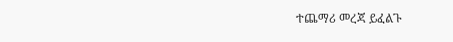ተጨማሪ መረጃ ይፈልጉ